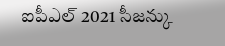ఐపీఎల్ 2021 సీజన్కు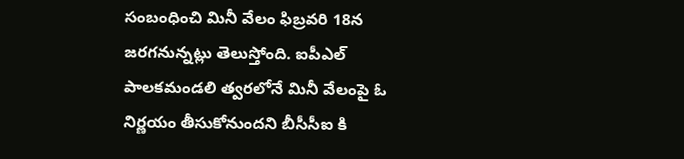సంబంధించి మినీ వేలం ఫిబ్రవరి 18న జరగనున్నట్లు తెలుస్తోంది. ఐపీఎల్ పాలకమండలి త్వరలోనే మినీ వేలంపై ఓ నిర్ణయం తీసుకోనుందని బీసీసీఐ కి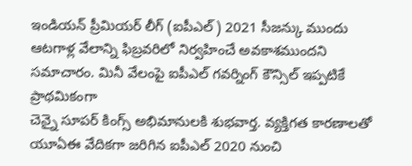ఇండియన్ ప్రీమియర్ లీగ్ (ఐపీఎల్) 2021 సీజన్కు ముందు ఆటగాళ్ల వేలాన్ని ఫిబ్రవరిలో నిర్వహించే అవకాశముందని సమాచారం. మినీ వేలంపై ఐపీఎల్ గవర్నింగ్ కౌన్సిల్ ఇప్పటికే ప్రాథమికంగా
చెన్నై సూపర్ కింగ్స్ అభిమానులకి శుభవార్త. వ్యక్తిగత కారణాలతో యూఏఈ వేదికగా జరిగిన ఐపీఎల్ 2020 నుంచి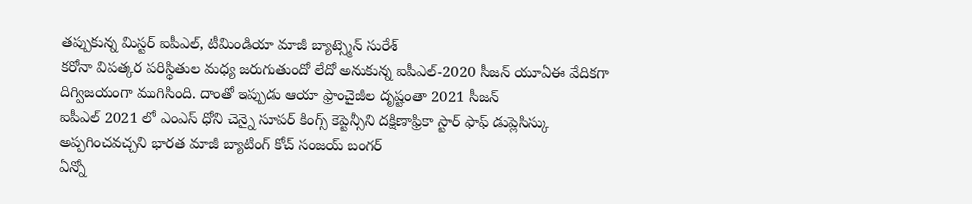తప్పుకున్న మిస్టర్ ఐపీఎల్, టీమిండియా మాజీ బ్యాట్స్మెన్ సురేశ్
కరోనా విపత్కర పరిస్థితుల మధ్య జరుగుతుందో లేదో అనుకున్న ఐపీఎల్-2020 సీజన్ యూఏఈ వేదికగా దిగ్విజయంగా ముగిసింది. దాంతో ఇప్పుడు ఆయా ఫ్రాంచైజీల దృష్టంతా 2021 సీజన్
ఐపీఎల్ 2021 లో ఎంఎస్ ధోని చెన్నై సూపర్ కింగ్స్ కెప్టెన్సీని దక్షిణాఫ్రికా స్టార్ ఫాఫ్ డుప్లెసిస్కు అప్పగించవచ్చని భారత మాజీ బ్యాటింగ్ కోచ్ సంజయ్ బంగర్
ఏన్నో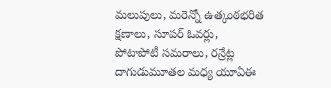మలుపులు, మరెన్నో ఉత్కంఠభరిత క్షణాలు, సూపర్ ఓవర్లు, పోటాపోటీ సమరాలు, రన్రేట్ల దాగుడుమూతల మధ్య యూఏఈ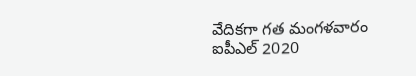వేదికగా గత మంగళవారం ఐపీఎల్ 2020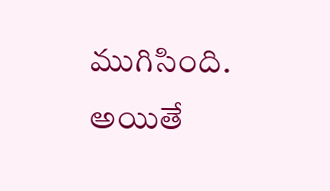ముగిసింది. అయితే